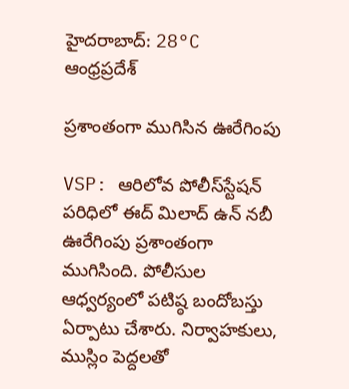హైదరాబాద్: 28°C
ఆంధ్రప్రదేశ్

ప్రశాంతంగా ముగిసిన ఊరేగింపు

VSP: ఆరిలోవ పోలీస్‌స్టేషన్‌ పరిధిలో ఈద్ మిలాద్ ఉన్ నబీ ఊరేగింపు ప్రశాంతంగా ముగిసింది. పోలీసుల ఆధ్వర్యంలో పటిష్ఠ బందోబస్తు ఏర్పాటు చేశారు. నిర్వాహకులు, ముస్లిం పెద్దలతో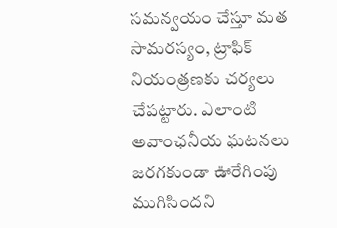సమన్వయం చేస్తూ మత సామరస్యం, ట్రాఫిక్ నియంత్రణకు చర్యలు చేపట్టారు. ఎలాంటి అవాంఛనీయ ఘటనలు జరగకుండా ఊరేగింపు ముగిసిందని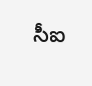సీఐ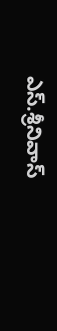ఎస్.శ్రీనివాస్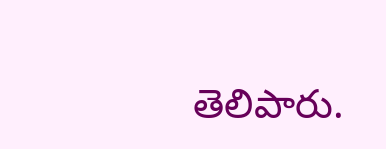తెలిపారు.